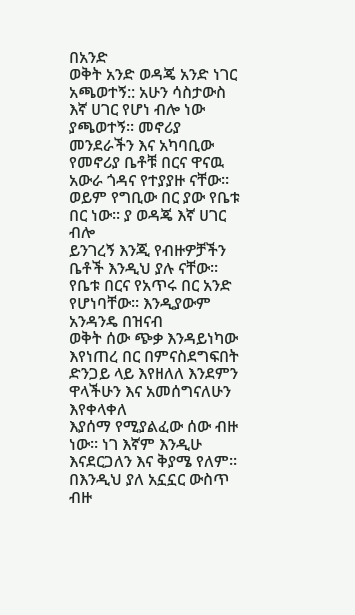በአንድ
ወቅት አንድ ወዳጄ አንድ ነገር አጫወተኝ:: አሁን ሳስታውስ እኛ ሀገር የሆነ ብሎ ነው ያጫወተኝ፡፡ መኖሪያ መንደራችን እና አካባቢው
የመኖሪያ ቤቶቹ በርና ዋናዉ አውራ ጎዳና የተያያዙ ናቸው፡፡ ወይም የግቢው በር ያው የቤቱ በር ነው፡፡ ያ ወዳጄ እኛ ሀገር ብሎ
ይንገረኝ እንጂ የብዙዎቻችን ቤቶች እንዲህ ያሉ ናቸው፡፡ የቤቱ በርና የአጥሩ በር አንድ የሆነባቸው፡፡ እንዲያውም አንዳንዴ በዝናብ
ወቅት ሰው ጭቃ እንዳይነካው እየነጠረ በር በምናስደግፍበት ድንጋይ ላይ እየዘለለ እንደምን ዋላችሁን እና አመሰግናለሁን እየቀላቀለ
እያሰማ የሚያልፈው ሰው ብዙ ነው፡፡ ነገ እኛም እንዲሁ እናደርጋለን እና ቅያሜ የለም፡፡ በእንዲህ ያለ አኗኗር ውስጥ ብዙ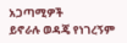አጋጣሚዎች
ይኖራሉ ወዳጄ የነገረኝም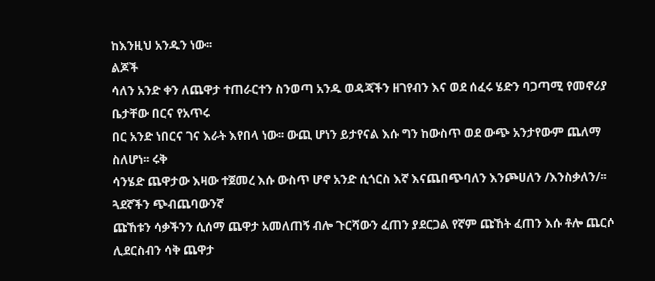ከእንዚህ አንዱን ነው፡፡
ልጆች
ሳለን አንድ ቀን ለጨዋታ ተጠራርተን ስንወጣ አንዱ ወዳጃችን ዘገየብን እና ወደ ሰፈሩ ሄድን ባጋጣሚ የመኖሪያ ቤታቸው በርና የአጥሩ
በር አንድ ነበርና ገና እራት እየበላ ነው፡፡ ውጪ ሆነን ይታየናል እሱ ግን ከውስጥ ወደ ውጭ አንታየውም ጨለማ ስለሆነ፡፡ ሩቅ
ሳንሄድ ጨዋታው እዛው ተጀመረ እሱ ውስጥ ሆኖ አንድ ሲጎርስ እኛ እናጨበጭባለን እንጮሀለን /እንስቃለን/፡፡ ጓደኛችን ጭብጨባውንኛ
ጩኸቱን ሳቃችንን ሲሰማ ጨዋታ አመለጠኝ ብሎ ጉርሻውን ፈጠን ያደርጋል የኛም ጩኸት ፈጠን እሱ ቶሎ ጨርሶ ሊደርስብን ሳቅ ጨዋታ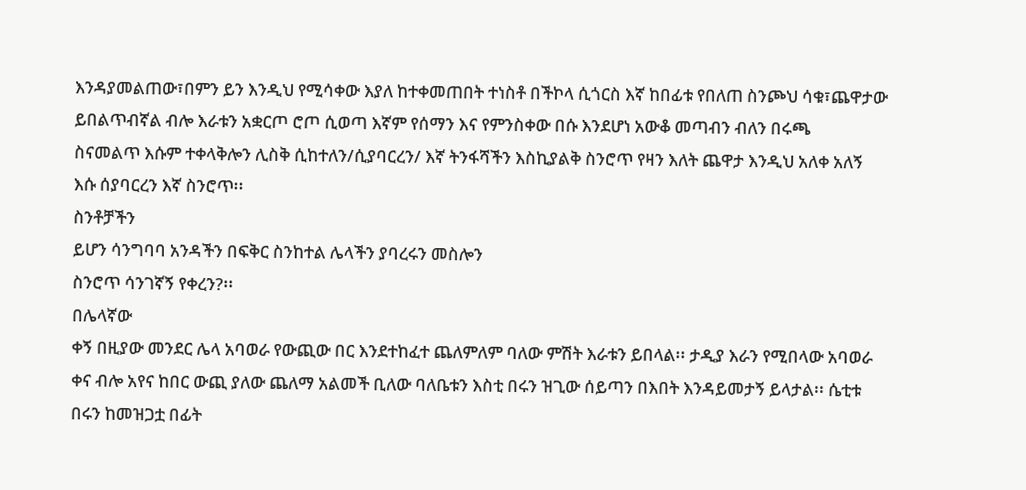እንዳያመልጠው፣በምን ይን እንዲህ የሚሳቀው እያለ ከተቀመጠበት ተነስቶ በችኮላ ሲጎርስ እኛ ከበፊቱ የበለጠ ስንጮህ ሳቁ፣ጨዋታው
ይበልጥብኛል ብሎ እራቱን አቋርጦ ሮጦ ሲወጣ እኛም የሰማን እና የምንስቀው በሱ እንደሆነ አውቆ መጣብን ብለን በሩጫ
ስናመልጥ እሱም ተቀላቅሎን ሊስቅ ሲከተለን/ሲያባርረን/ እኛ ትንፋሻችን እስኪያልቅ ስንሮጥ የዛን እለት ጨዋታ እንዲህ አለቀ አለኝ
እሱ ሰያባርረን እኛ ስንሮጥ፡፡
ስንቶቻችን
ይሆን ሳንግባባ አንዳችን በፍቅር ስንከተል ሌላችን ያባረሩን መስሎን
ስንሮጥ ሳንገኛኝ የቀረን?፡፡
በሌላኛው
ቀኝ በዚያው መንደር ሌላ አባወራ የውጪው በር እንደተከፈተ ጨለምለም ባለው ምሽት እራቱን ይበላል፡፡ ታዲያ እራን የሚበላው አባወራ
ቀና ብሎ አየና ከበር ውጪ ያለው ጨለማ አልመች ቢለው ባለቤቱን እስቲ በሩን ዝጊው ሰይጣን በእበት እንዳይመታኝ ይላታል፡፡ ሴቲቱ
በሩን ከመዝጋቷ በፊት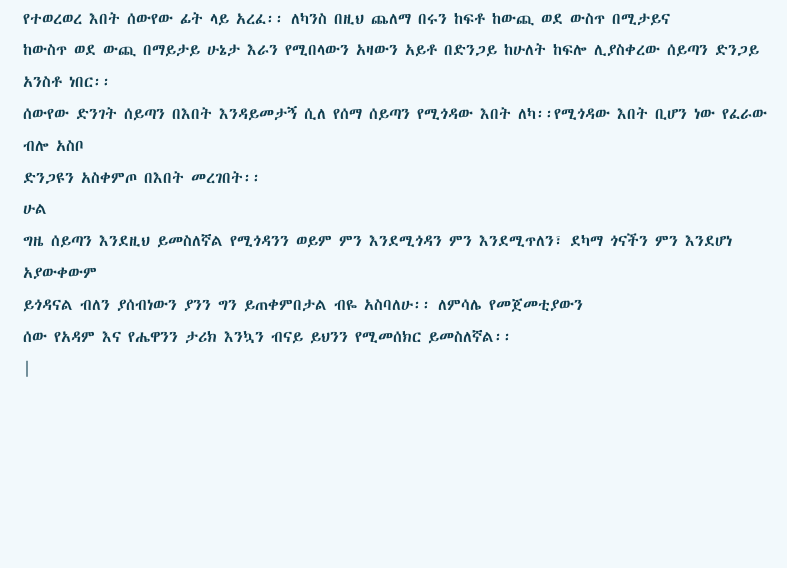የተወረወረ እበት ሰውየው ፊት ላይ አረፈ፡፡ ለካንስ በዚህ ጨለማ በሩን ከፍቶ ከውጪ ወደ ውስጥ በሚታይና
ከውስጥ ወደ ውጪ በማይታይ ሁኔታ እራን የሚበላውን አዛውን አይቶ በድንጋይ ከሁለት ከፍሎ ሊያስቀረው ሰይጣን ድንጋይ አንስቶ ነበር፡፡
ሰውየው ድንገት ሰይጣን በእበት እንዳይመታኝ ሲለ የሰማ ሰይጣን የሚጎዳው እበት ለካ፡፡የሚጎዳው እበት ቢሆን ነው የፈራው ብሎ አስቦ
ድንጋዩን አስቀምጦ በእበት መረገበት፡፡
ሁል
ግዜ ሰይጣን እንደዚህ ይመስለኛል የሚጎዳንን ወይም ምን እንደሚጎዳን ምን እንደሚጥለን፣ ደካማ ጎናችን ምን እንደሆነ አያውቀውም
ይጎዳናል ብለን ያሰብነውን ያንን ግን ይጠቀምበታል ብዬ አስባለሁ፡፡ ለምሳሌ የመጀመቲያውን
ሰው የአዳም እና የሔዋንን ታሪክ እንኳን ብናይ ይህንን የሚመሰክር ይመስለኛል፡፡
|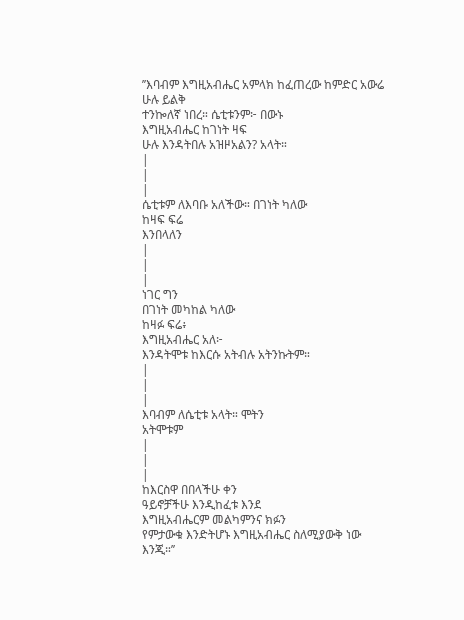’’እባብም እግዚአብሔር አምላክ ከፈጠረው ከምድር አውሬ
ሁሉ ይልቅ
ተንኰለኛ ነበረ። ሴቲቱንም፦ በውኑ
እግዚአብሔር ከገነት ዛፍ
ሁሉ እንዳትበሉ አዝዞአልን? አላት።
|
|
|
ሴቲቱም ለእባቡ አለችው። በገነት ካለው
ከዛፍ ፍሬ
እንበላለን
|
|
|
ነገር ግን
በገነት መካከል ካለው
ከዛፉ ፍሬ፥
እግዚአብሔር አለ፦
እንዳትሞቱ ከእርሱ አትብሉ አትንኩትም።
|
|
|
እባብም ለሴቲቱ አላት። ሞትን
አትሞቱም
|
|
|
ከእርስዋ በበላችሁ ቀን
ዓይኖቻችሁ እንዲከፈቱ እንደ
እግዚአብሔርም መልካምንና ክፉን
የምታውቁ እንድትሆኑ እግዚአብሔር ስለሚያውቅ ነው
እንጂ።’’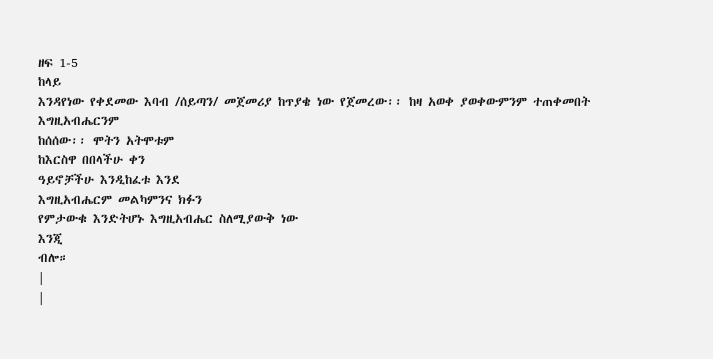ዘፍ 1-5
ከላይ
እንዳየነው የቀደመው እባብ /ሰይጣን/ መጀመሪያ ከጥያቄ ነው የጀመረው፡፡ ከዛ አወቀ ያወቀውምንም ተጠቀመበት እግዚአብሔርንም
ከሰሰው፡፡ ሞትን አትሞቱም
ከእርስዋ በበላችሁ ቀን
ዓይኖቻችሁ እንዲከፈቱ እንደ
እግዚአብሔርም መልካምንና ክፉን
የምታውቁ እንድትሆኑ እግዚአብሔር ስለሚያውቅ ነው
እንጂ
ብሎ።
|
|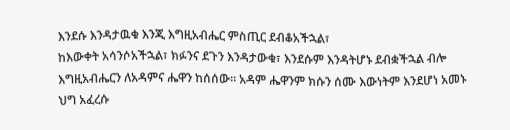እንደሱ እንዳታዉቁ እንጂ እግዚአብሔር ምስጢር ደብቆአችኋል፣
ከእውቀት አሳንሶአችኋል፣ ክፉንና ደጉን እንዳታውቁ፣ እንደሱም እንዳትሆኑ ደብቋችኋል ብሎ እግዚአብሔርን ለአዳምና ሔዋን ከሰሰው፡፡ አዳም ሔዋንም ክሱን ሰሙ እውነትም እንደሆነ አመኑ ህግ አፈረሱ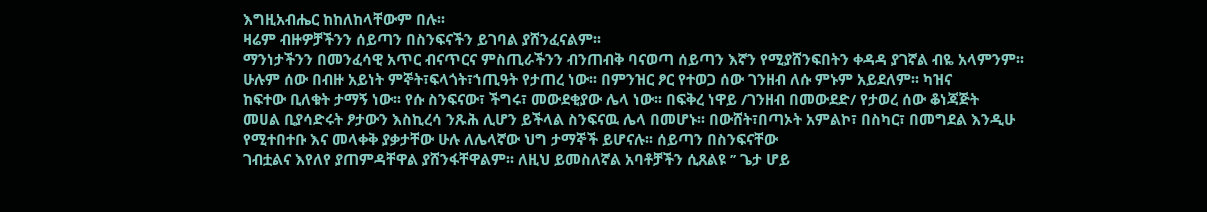እግዚአብሔር ከከለከላቸውም በሉ፡፡
ዛሬም ብዙዎቻችንን ሰይጣን በስንፍናችን ይገባል ያሸንፈናልም፡፡
ማንነታችንን በመንፈሳዊ አጥር ብናጥርና ምስጢራችንን ብንጠብቅ ባናወጣ ሰይጣን እኛን የሚያሸንፍበትን ቀዳዳ ያገኛል ብዬ አላምንም፡፡
ሁሉም ሰው በብዙ አይነት ምኞት፣ፍላጎት፣ኀጢዓት የታጠረ ነው፡፡ በምንዝር ፆር የተወጋ ሰው ገንዘብ ለሱ ምኑም አይደለም፡፡ ካዝና
ከፍተው ቢለቁት ታማኝ ነው፡፡ የሱ ስንፍናው፣ ችግሩ፣ መውደቂያው ሌላ ነው፡፡ በፍቅረ ነዋይ /ገንዘብ በመውደድ/ የታወረ ሰው ቆነጃጅት
መሀል ቢያሳድሩት ፆታውን እስኪረሳ ንጹሕ ሊሆን ይችላል ስንፍናዉ ሌላ በመሆኑ፡፡ በውሸት፣በጣኦት አምልኮ፣ በስካር፣ በመግደል እንዲሁ
የሚተበተቡ እና መላቀቅ ያቃታቸው ሁሉ ለሌላኛው ህግ ታማኞች ይሆናሉ፡፡ ሰይጣን በስንፍናቸው
ገብቷልና እየለየ ያጠምዳቸዋል ያሸንፋቸዋልም፡፡ ለዚህ ይመስለኛል አባቶቻችን ሲጸልዩ ’’ ጌታ ሆይ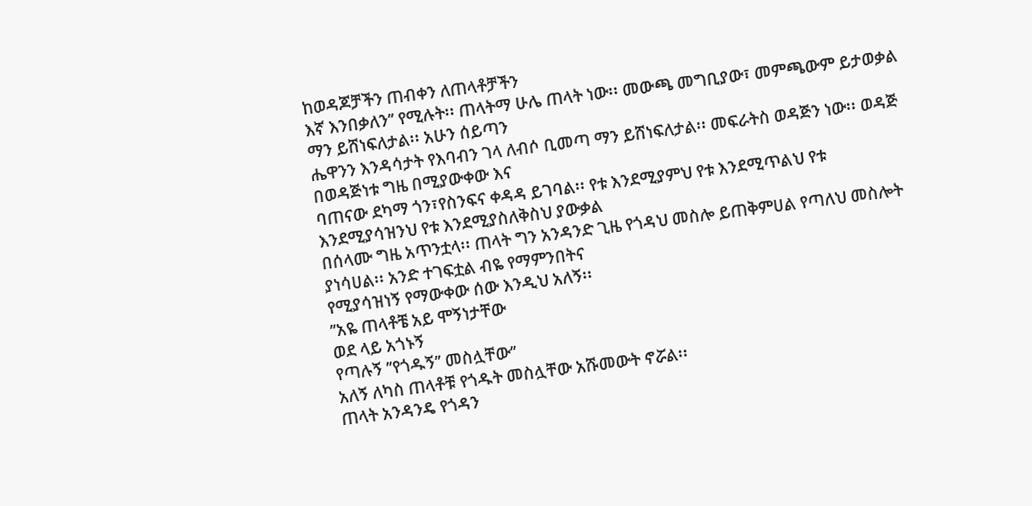ከወዳጆቻችን ጠብቀን ለጠላቶቻችን
እኛ እንበቃለን’’ የሚሉት፡፡ ጠላትማ ሁሌ ጠላት ነው፡፡ መውጫ መግቢያው፣ መምጫውም ይታወቃል ማን ይሸነፍለታል፡፡ አሁን ሰይጣን
ሔዋንን እንዳሳታት የእባብን ገላ ለብሶ ቢመጣ ማን ይሸነፍለታል፡፡ መፍራትስ ወዳጅን ነው፡፡ ወዳጅ በወዳጅነቱ ግዜ በሚያውቀው እና
ባጠናው ደካማ ጎን፣የስንፍና ቀዳዳ ይገባል፡፡ የቱ እንደሚያምህ የቱ እንደሚጥልህ የቱ እንደሚያሳዝንህ የቱ እንደሚያስለቅስህ ያውቃል
በሰላሙ ግዜ አጥንቷላ፡፡ ጠላት ግን አንዳንድ ጊዜ የጎዳህ መስሎ ይጠቅምሀል የጣለህ መስሎት ያነሳሀል፡፡ አንድ ተገፍቷል ብዬ የማምንበትና
የሚያሳዝነኝ የማውቀው ሰው እንዲህ አለኝ፡፡
’’አዬ ጠላቶቼ አይ ሞኝነታቸው
ወደ ላይ አጎኑኝ
የጣሉኝ ’’የጎዱኝ’’ መስሏቸው’’
አለኝ ለካስ ጠላቶቹ የጎዱት መስሏቸው አሹመውት ኖሯል፡፡
ጠላት አንዳንዴ የጎዳን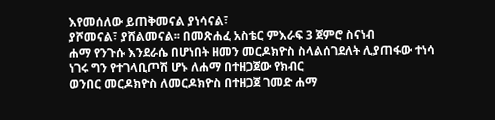እየመሰለው ይጠቅመናል ያነሳናል፣
ያሾመናል፣ ያሸልመናል፡፡ በመጽሐፈ አስቴር ምእራፍ 3 ጀምሮ ስናነብ
ሐማ የንጉሱ እንደራሴ በሆነበት ዘመን መርዶክዮስ ስላልሰገደለት ሊያጠፋው ተነሳ ነገሩ ግን የተገላቢጦሽ ሆኑ ለሐማ በተዘጋጀው የክብር
ወንበር መርዶክዮስ ለመርዶክዮስ በተዘጋጀ ገመድ ሐማ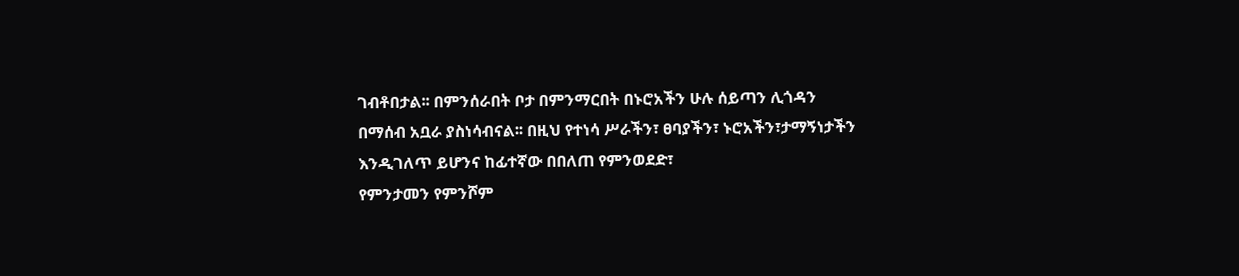ገብቶበታል፡፡ በምንሰራበት ቦታ በምንማርበት በኑሮአችን ሁሉ ሰይጣን ሊጎዳን
በማሰብ አቧራ ያስነሳብናል፡፡ በዚህ የተነሳ ሥራችን፣ ፀባያችን፣ ኑሮአችን፣ታማኝነታችን እንዲገለጥ ይሆንና ከፊተኛው በበለጠ የምንወደድ፣
የምንታመን የምንሾም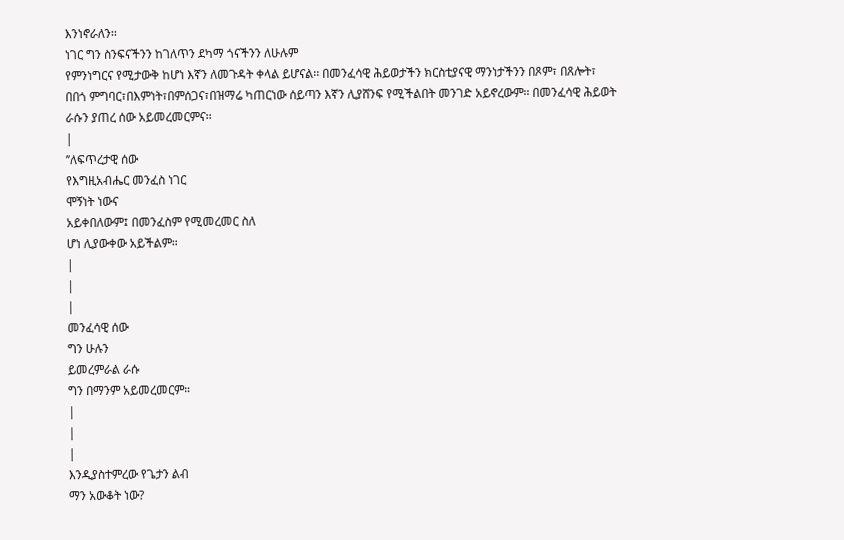እንነኖራለን፡፡
ነገር ግን ስንፍናችንን ከገለጥን ደካማ ጎናችንን ለሁሉም
የምንነግርና የሚታውቅ ከሆነ እኛን ለመጉዳት ቀላል ይሆናል፡፡ በመንፈሳዊ ሕይወታችን ክርስቲያናዊ ማንነታችንን በጾም፣ በጸሎት፣
በበጎ ምግባር፣በእምነት፣በምሰጋና፣በዝማሬ ካጠርነው ሰይጣን እኛን ሊያሸንፍ የሚችልበት መንገድ አይኖረውም፡፡ በመንፈሳዊ ሕይወት
ራሱን ያጠረ ሰው አይመረመርምና፡፡
|
’’ለፍጥረታዊ ሰው
የእግዚአብሔር መንፈስ ነገር
ሞኝነት ነውና
አይቀበለውም፤ በመንፈስም የሚመረመር ስለ
ሆነ ሊያውቀው አይችልም።
|
|
|
መንፈሳዊ ሰው
ግን ሁሉን
ይመረምራል ራሱ
ግን በማንም አይመረመርም።
|
|
|
እንዲያስተምረው የጌታን ልብ
ማን አውቆት ነው?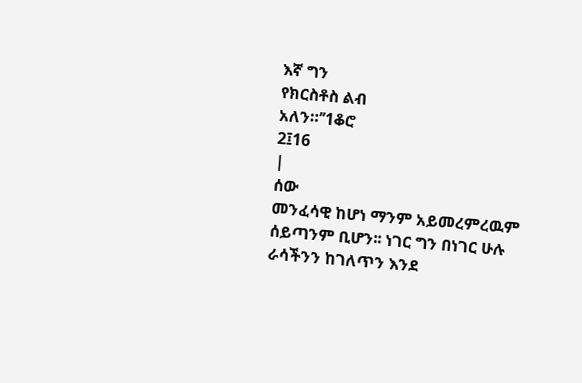እኛ ግን
የክርስቶስ ልብ
አለን።’’1ቆሮ
2፤16
|
ሰው
መንፈሳዊ ከሆነ ማንም አይመረምረዉም ሰይጣንም ቢሆን፡፡ ነገር ግን በነገር ሁሉ ራሳችንን ከገለጥን እንደ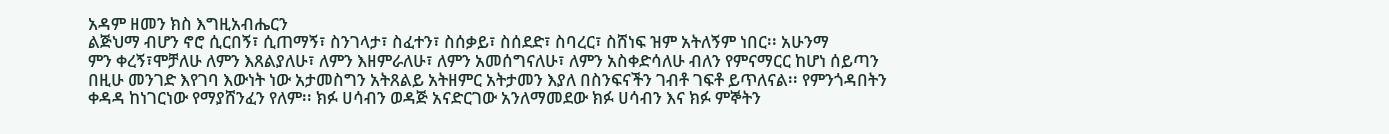አዳም ዘመን ክስ እግዚአብሔርን
ልጅህማ ብሆን ኖሮ ሲርበኝ፣ ሲጠማኝ፣ ስንገላታ፣ ስፈተን፣ ስሰቃይ፣ ስሰደድ፣ ስባረር፣ ስሸነፍ ዝም አትለኝም ነበር፡፡ አሁንማ
ምን ቀረኝ፣ሞቻለሁ ለምን እጸልያለሁ፣ ለምን እዘምራለሁ፣ ለምን አመሰግናለሁ፣ ለምን አስቀድሳለሁ ብለን የምናማርር ከሆነ ሰይጣን
በዚሁ መንገድ እየገባ እውነት ነው አታመስግን አትጸልይ አትዘምር አትታመን እያለ በስንፍናችን ገብቶ ገፍቶ ይጥለናል፡፡ የምንጎዳበትን
ቀዳዳ ከነገርነው የማያሸንፈን የለም፡፡ ክፉ ሀሳብን ወዳጅ አናድርገው አንለማመደው ክፉ ሀሳብን እና ክፉ ምኞትን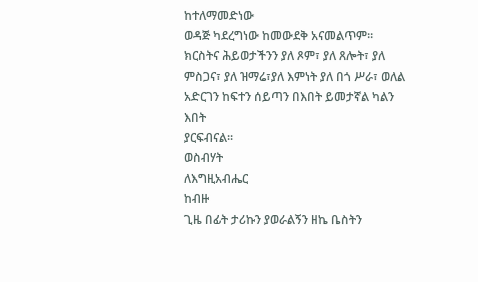ከተለማመድነው
ወዳጅ ካደረግነው ከመውደቅ አናመልጥም፡፡ ክርስትና ሕይወታችንን ያለ ጾም፣ ያለ ጸሎት፣ ያለ ምስጋና፣ ያለ ዝማሬ፣ያለ እምነት ያለ በጎ ሥራ፣ ወለል አድርገን ከፍተን ሰይጣን በእበት ይመታኛል ካልን እበት
ያርፍብናል፡፡
ወስብሃት
ለእግዚአብሔር
ከብዙ
ጊዜ በፊት ታሪኩን ያወራልኝን ዘኬ ቤስትን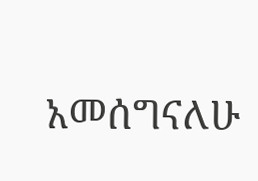አመሰግናለሁ